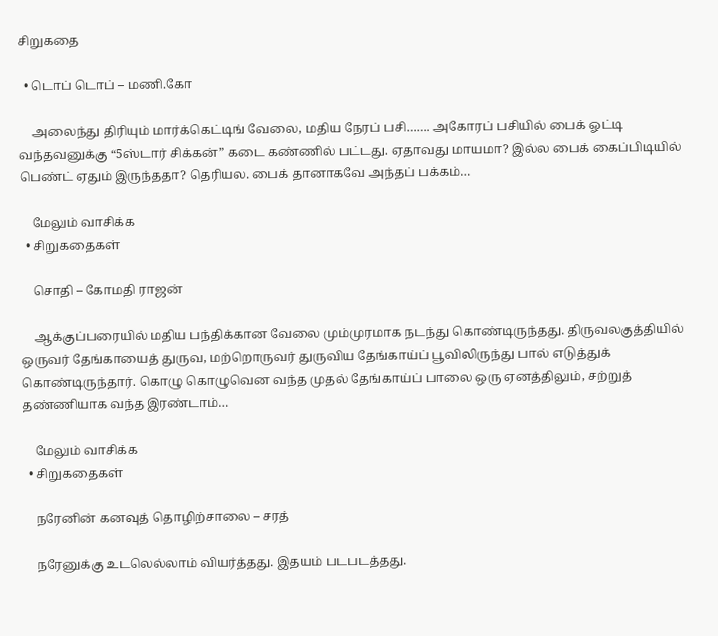சிறுகதை

  • டொப் டொப் – மணி.கோ

    அலைந்து திரியும் மார்க்கெட்டிங் வேலை, மதிய நேரப் பசி……. அகோரப் பசியில் பைக் ஓட்டி வந்தவனுக்கு “5ஸ்டார் சிக்கன்” கடை கண்ணில் பட்டது. ஏதாவது மாயமா? இல்ல பைக் கைப்பிடியில் பெண்ட் ஏதும் இருந்ததா? தெரியல. பைக் தானாகவே அந்தப் பக்கம்…

    மேலும் வாசிக்க
  • சிறுகதைகள்

    சொதி – கோமதி ராஜன்

    ஆக்குப்பரையில் மதிய பந்திக்கான வேலை மும்முரமாக நடந்து கொண்டிருந்தது. திருவலகுத்தியில் ஒருவர் தேங்காயைத் துருவ, மற்றொருவர் துருவிய தேங்காய்ப் பூவிலிருந்து பால் எடுத்துக் கொண்டிருந்தார். கொழு கொழுவென வந்த முதல் தேங்காய்ப் பாலை ஒரு ஏனத்திலும், சற்றுத் தண்ணியாக வந்த இரண்டாம்…

    மேலும் வாசிக்க
  • சிறுகதைகள்

    நரேனின் கனவுத் தொழிற்சாலை – சரத்

    நரேனுக்கு உடலெல்லாம் வியர்த்தது. இதயம் படபடத்தது.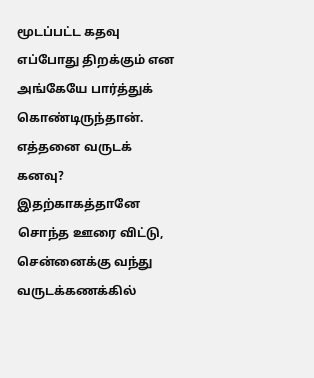மூடப்பட்ட கதவு எப்போது திறக்கும் என அங்கேயே பார்த்துக் கொண்டிருந்தான். எத்தனை வருடக் கனவு? இதற்காகத்தானே சொந்த ஊரை விட்டு, சென்னைக்கு வந்து வருடக்கணக்கில்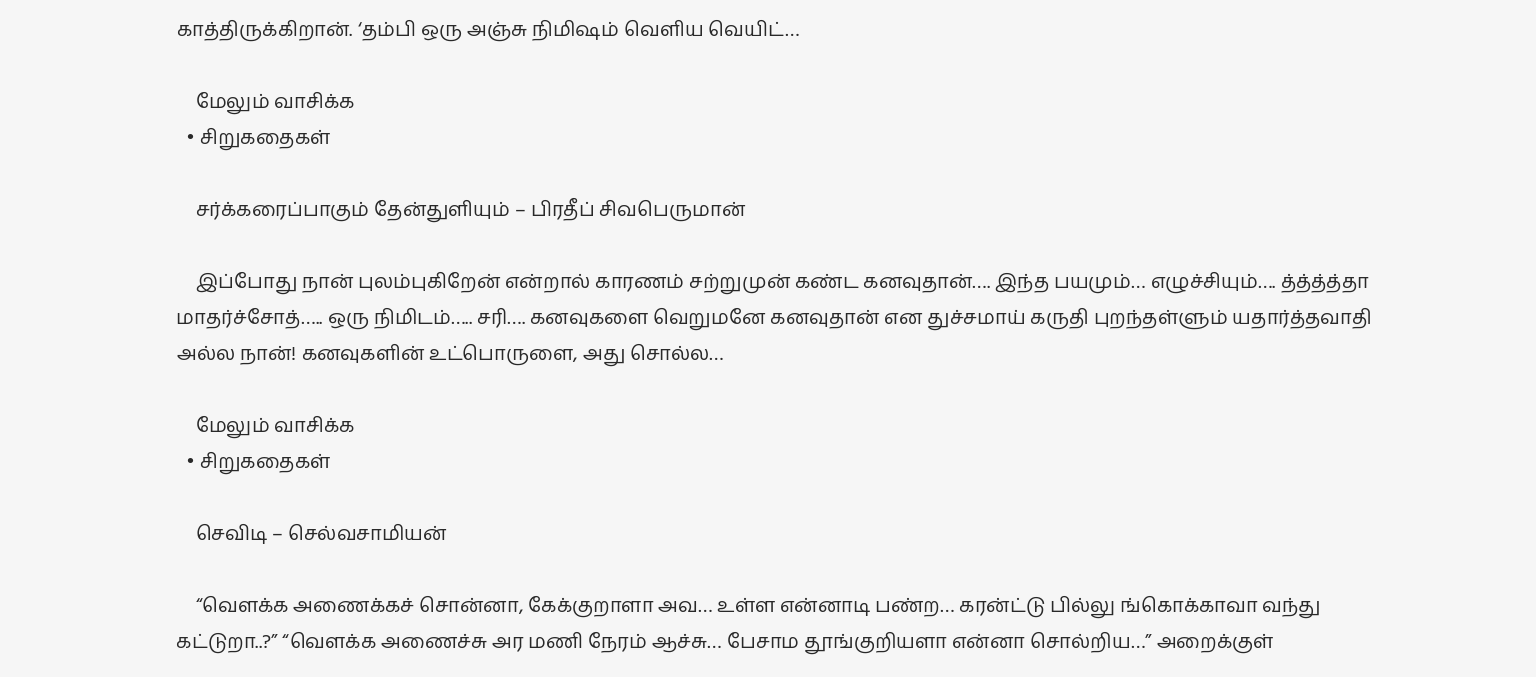காத்திருக்கிறான். ‘தம்பி ஒரு அஞ்சு நிமிஷம் வெளிய வெயிட்…

    மேலும் வாசிக்க
  • சிறுகதைகள்

    சர்க்கரைப்பாகும் தேன்துளியும் – பிரதீப் சிவபெருமான்

    இப்போது நான் புலம்புகிறேன் என்றால் காரணம் சற்றுமுன் கண்ட கனவுதான்…. இந்த பயமும்… எழுச்சியும்…. த்த்த்த்தா மாதர்ச்சோத்….. ஒரு நிமிடம்….. சரி…. கனவுகளை வெறுமனே கனவுதான் என துச்சமாய் கருதி புறந்தள்ளும் யதார்த்தவாதி அல்ல நான்! கனவுகளின் உட்பொருளை, அது சொல்ல…

    மேலும் வாசிக்க
  • சிறுகதைகள்

    செவிடி – செல்வசாமியன்

    “வௌக்க அணைக்கச் சொன்னா, கேக்குறாளா அவ… உள்ள என்னாடி பண்ற… கரன்ட்டு பில்லு ங்கொக்காவா வந்து கட்டுறா..?” “வௌக்க அணைச்சு அர மணி நேரம் ஆச்சு… பேசாம தூங்குறியளா என்னா சொல்றிய…” அறைக்குள்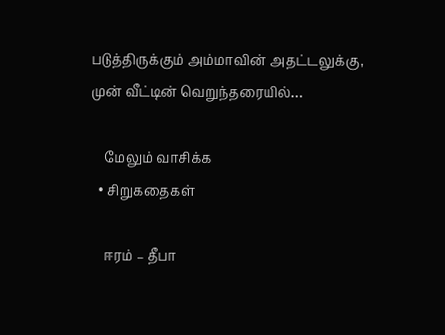படுத்திருக்கும் அம்மாவின் அதட்டலுக்கு, முன் வீட்டின் வெறுந்தரையில்…

    மேலும் வாசிக்க
  • சிறுகதைகள்

    ஈரம் – தீபா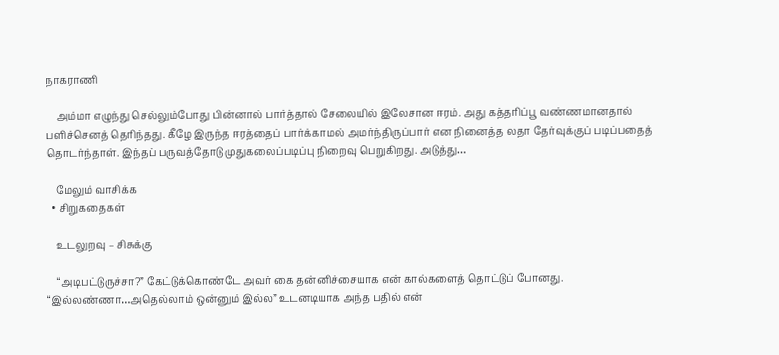நாகராணி

    அம்மா எழுந்து செல்லும்போது பின்னால் பார்த்தால் சேலையில் இலேசான ஈரம். அது கத்தரிப்பூ வண்ணமானதால் பளிச்செனத் தெரிந்தது. கீழே இருந்த ஈரத்தைப் பார்க்காமல் அமர்ந்திருப்பார் என நினைத்த லதா தேர்வுக்குப் படிப்பதைத் தொடர்ந்தாள். இந்தப் பருவத்தோடு முதுகலைப்படிப்பு நிறைவு பெறுகிறது. அடுத்து…

    மேலும் வாசிக்க
  • சிறுகதைகள்

    உடலுறவு – சிசுக்கு

    “அடிபட்டுருச்சா?” கேட்டுக்கொண்டே அவர் கை தன்னிச்சையாக என் கால்களைத் தொட்டுப் போனது. “இல்லண்ணா…அதெல்லாம் ஒன்னும் இல்ல” உடனடியாக அந்த பதில் என்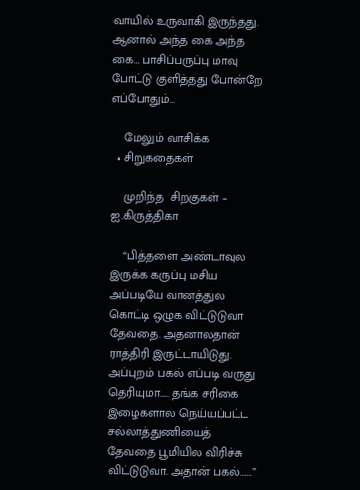வாயில் உருவாகி இருந்தது. ஆனால் அந்த கை அந்த கை… பாசிப்பருப்பு மாவு போட்டு குளித்தது போன்றே எப்போதும்…

    மேலும் வாசிக்க
  • சிறுகதைகள்

    முறிந்த  சிறகுகள் – ஐ.கிருத்திகா

    “பித்தளை அண்டாவுல இருக்க கருப்பு மசிய அப்படியே வானத்துல கொட்டி ஒழுக விட்டுடுவா தேவதை. அதனாலதான் ராத்திரி இருட்டாயிடுது. அப்புறம் பகல் எப்படி வருது தெரியுமா….. தங்க சரிகை இழைகளால நெய்யப்பட்ட சல்லாத்துணியைத் தேவதை பூமியில விரிச்சு விட்டுடுவா. அதான் பகல்…….”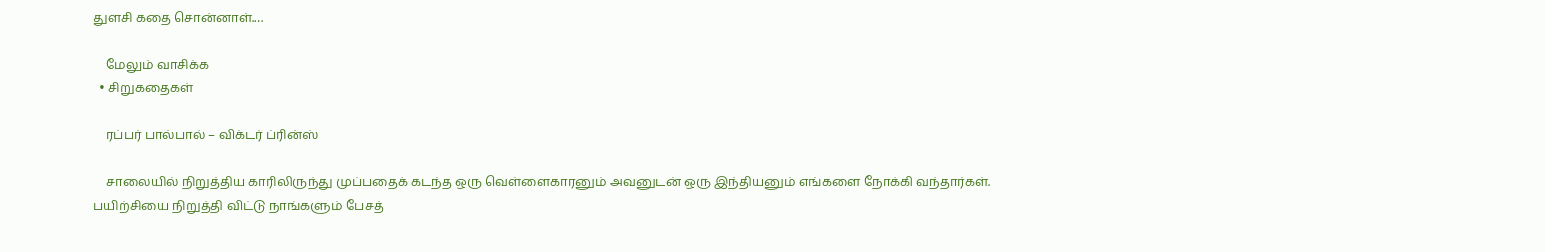துளசி கதை சொன்னாள்.…

    மேலும் வாசிக்க
  • சிறுகதைகள்

    ரப்பர் பால்பால் – விக்டர் ப்ரின்ஸ்

    சாலையில் நிறுத்திய காரிலிருந்து முப்பதைக் கடந்த ஒரு வெள்ளைகாரனும் அவனுடன் ஒரு இந்தியனும் எங்களை நோக்கி வந்தார்கள். பயிற்சியை நிறுத்தி விட்டு நாங்களும் பேசத்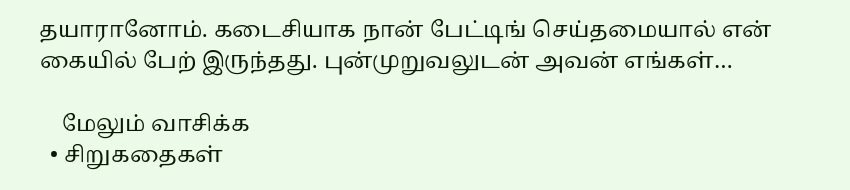தயாரானோம். கடைசியாக நான் பேட்டிங் செய்தமையால் என் கையில் பேற் இருந்தது. புன்முறுவலுடன் அவன் எங்கள்…

    மேலும் வாசிக்க
  • சிறுகதைகள்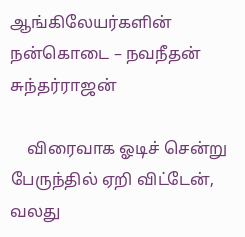ஆங்கிலேயர்களின் நன்கொடை – நவநீதன் சுந்தர்ராஜன்

    விரைவாக ஓடிச் சென்று பேருந்தில் ஏறி விட்டேன், வலது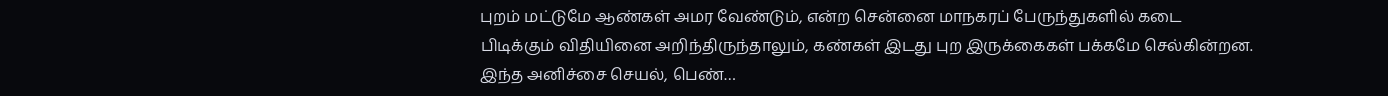புறம் மட்டுமே ஆண்கள் அமர வேண்டும், என்ற சென்னை மாநகரப் பேருந்துகளில் கடை பிடிக்கும் விதியினை அறிந்திருந்தாலும், கண்கள் இடது புற இருக்கைகள் பக்கமே செல்கின்றன. இந்த அனிச்சை செயல், பெண்…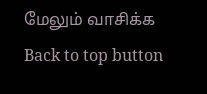மேலும் வாசிக்க
Back to top button